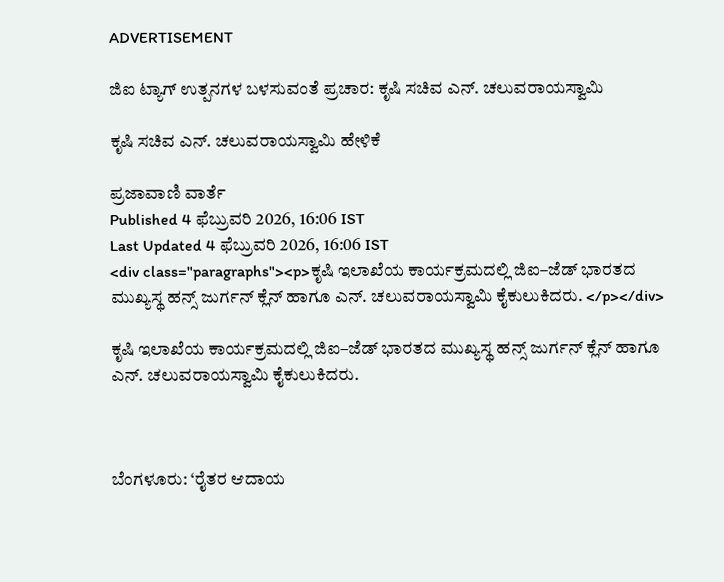ADVERTISEMENT

ಜಿಐ ಟ್ಯಾಗ್‌ ಉತ್ಪನಗಳ ಬಳಸುವಂತೆ ಪ್ರಚಾರ: ಕೃಷಿ ಸಚಿವ ಎನ್. ಚಲುವರಾಯಸ್ವಾಮಿ

ಕೃಷಿ ಸಚಿವ ಎನ್. ಚಲುವರಾಯಸ್ವಾಮಿ ಹೇಳಿಕೆ

ಪ್ರಜಾವಾಣಿ ವಾರ್ತೆ
Published 4 ಫೆಬ್ರುವರಿ 2026, 16:06 IST
Last Updated 4 ಫೆಬ್ರುವರಿ 2026, 16:06 IST
<div class="paragraphs"><p>ಕೃಷಿ ಇಲಾಖೆಯ ಕಾರ್ಯಕ್ರಮದಲ್ಲಿ ಜಿಐ–ಜೆಡ್‌ ಭಾರತದ ಮುಖ್ಯಸ್ಥ ಹನ್ಸ್‌ ಜುರ್ಗನ್‌ ಕ್ಲೆನ್‌ ಹಾಗೂ ಎನ್. ಚಲುವರಾಯಸ್ವಾಮಿ ಕೈಕುಲುಕಿದರು. </p></div>

ಕೃಷಿ ಇಲಾಖೆಯ ಕಾರ್ಯಕ್ರಮದಲ್ಲಿ ಜಿಐ–ಜೆಡ್‌ ಭಾರತದ ಮುಖ್ಯಸ್ಥ ಹನ್ಸ್‌ ಜುರ್ಗನ್‌ ಕ್ಲೆನ್‌ ಹಾಗೂ ಎನ್. ಚಲುವರಾಯಸ್ವಾಮಿ ಕೈಕುಲುಕಿದರು.



ಬೆಂಗಳೂರು: ‘ರೈತರ ಆದಾಯ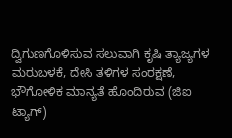ದ್ವಿಗುಣಗೊಳಿಸುವ ಸಲುವಾಗಿ ಕೃಷಿ ತ್ಯಾಜ್ಯಗಳ ಮರುಬಳಕೆ, ದೇಸಿ ತಳಿಗಳ ಸಂರಕ್ಷಣೆ, ಭೌಗೋಳಿಕ ಮಾನ್ಯತೆ ಹೊಂದಿರುವ (ಜಿಐ ಟ್ಯಾಗ್‌)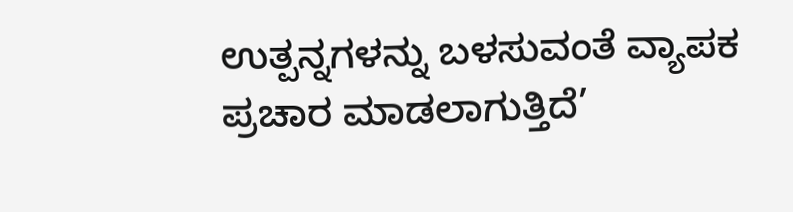ಉತ್ಪನ್ನಗಳನ್ನು ಬಳಸುವಂತೆ ವ್ಯಾಪಕ ಪ್ರಚಾರ ಮಾಡಲಾಗುತ್ತಿದೆ’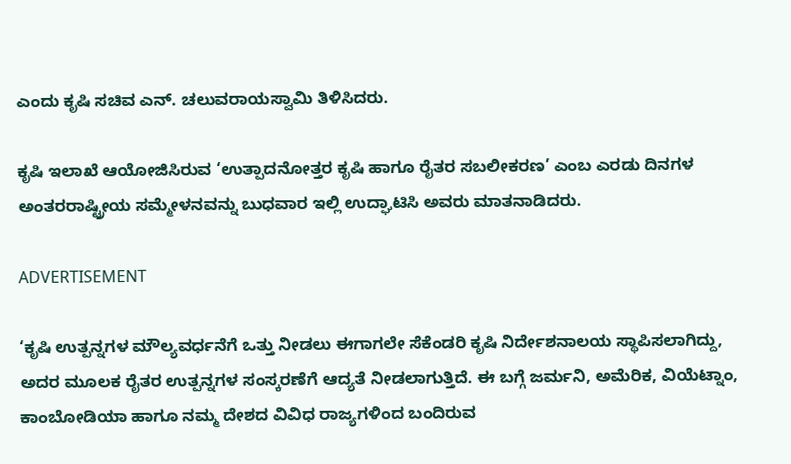ಎಂದು ಕೃಷಿ ಸಚಿವ ಎನ್. ಚಲುವರಾಯಸ್ವಾಮಿ ತಿಳಿಸಿದರು.

ಕೃಷಿ ಇಲಾಖೆ ಆಯೋಜಿಸಿರುವ ‘ಉತ್ಪಾದನೋತ್ತರ ಕೃಷಿ ಹಾಗೂ ರೈತರ ಸಬಲೀಕರಣ’ ಎಂಬ ಎರಡು ದಿನಗಳ ಅಂತರರಾಷ್ಟ್ರೀಯ ಸಮ್ಮೇಳನವನ್ನು ಬುಧವಾರ ಇಲ್ಲಿ ಉದ್ಘಾಟಿಸಿ ಅವರು ಮಾತನಾಡಿದರು.

ADVERTISEMENT

‘ಕೃಷಿ ಉತ್ಪನ್ನಗಳ ಮೌಲ್ಯವರ್ಧನೆಗೆ ಒತ್ತು ನೀಡಲು ಈಗಾಗಲೇ ಸೆಕೆಂಡರಿ ಕೃಷಿ ನಿರ್ದೇಶನಾಲಯ ಸ್ಥಾಪಿಸಲಾಗಿದ್ದು, ಅದರ ಮೂಲಕ ರೈತರ ಉತ್ಪನ್ನಗಳ ಸಂಸ್ಕರಣೆಗೆ ಆದ್ಯತೆ ನೀಡಲಾಗುತ್ತಿದೆ. ಈ ಬಗ್ಗೆ ಜರ್ಮನಿ, ಅಮೆರಿಕ, ವಿಯೆಟ್ನಾಂ, ಕಾಂಬೋಡಿಯಾ ಹಾಗೂ ನಮ್ಮ ದೇಶದ ವಿವಿಧ ರಾಜ್ಯಗಳಿಂದ ಬಂದಿರುವ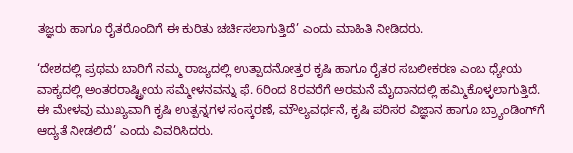ತಜ್ಞರು ಹಾಗೂ ರೈತರೊಂದಿಗೆ ಈ ಕುರಿತು ಚರ್ಚಿಸಲಾಗುತ್ತಿದೆ’ ಎಂದು ಮಾಹಿತಿ ನೀಡಿದರು.

‘ದೇಶದಲ್ಲಿ ಪ್ರಥಮ ಬಾರಿಗೆ ನಮ್ಮ ರಾಜ್ಯದಲ್ಲಿ ಉತ್ಪಾದನೋತ್ತರ ಕೃಷಿ ಹಾಗೂ ರೈತರ ಸಬಲೀಕರಣ ಎಂಬ ಧ್ಯೇಯ ವಾಕ್ಯದಲ್ಲಿ ಅಂತರರಾಷ್ಟ್ರೀಯ ಸಮ್ಮೇಳನವನ್ನು ಫೆ. 6ರಿಂದ 8ರವರೆಗೆ ಅರಮನೆ ಮೈದಾನದಲ್ಲಿ ಹಮ್ಮಿಕೊಳ್ಳಲಾಗುತ್ತಿದೆ. ಈ ಮೇಳವು ಮುಖ್ಯವಾಗಿ ಕೃಷಿ ಉತ್ಪನ್ನಗಳ ಸಂಸ್ಕರಣೆ, ಮೌಲ್ಯವರ್ಧನೆ, ಕೃಷಿ ಪರಿಸರ ವಿಜ್ಞಾನ ಹಾಗೂ ಬ್ರ್ಯಾಂಡಿಂಗ್‌ಗೆ ಆದ್ಯತೆ ನೀಡಲಿದೆ’ ಎಂದು ವಿವರಿಸಿದರು.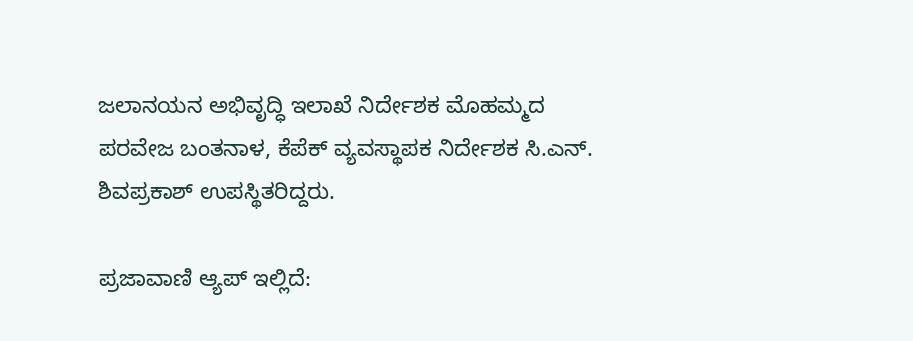ಜಲಾನಯನ ಅಭಿವೃದ್ಧಿ ಇಲಾಖೆ ನಿರ್ದೇಶಕ ಮೊಹಮ್ಮದ ಪರವೇಜ ಬಂತನಾಳ, ಕೆಪೆಕ್ ವ್ಯವಸ್ಥಾಪಕ ನಿರ್ದೇಶಕ ಸಿ.ಎನ್. ಶಿವಪ್ರಕಾಶ್ ಉಪಸ್ಥಿತರಿದ್ದರು.

ಪ್ರಜಾವಾಣಿ ಆ್ಯಪ್ ಇಲ್ಲಿದೆ: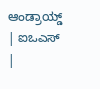ಆಂಡ್ರಾಯ್ಡ್ | ಐಒಎಸ್ |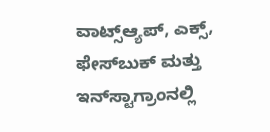ವಾಟ್ಸ್ಆ್ಯಪ್, ಎಕ್ಸ್, ಫೇಸ್‌ಬುಕ್ ಮತ್ತು ಇನ್‌ಸ್ಟಾಗ್ರಾಂನಲ್ಲಿ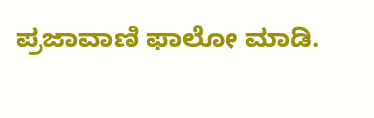ಪ್ರಜಾವಾಣಿ ಫಾಲೋ ಮಾಡಿ.